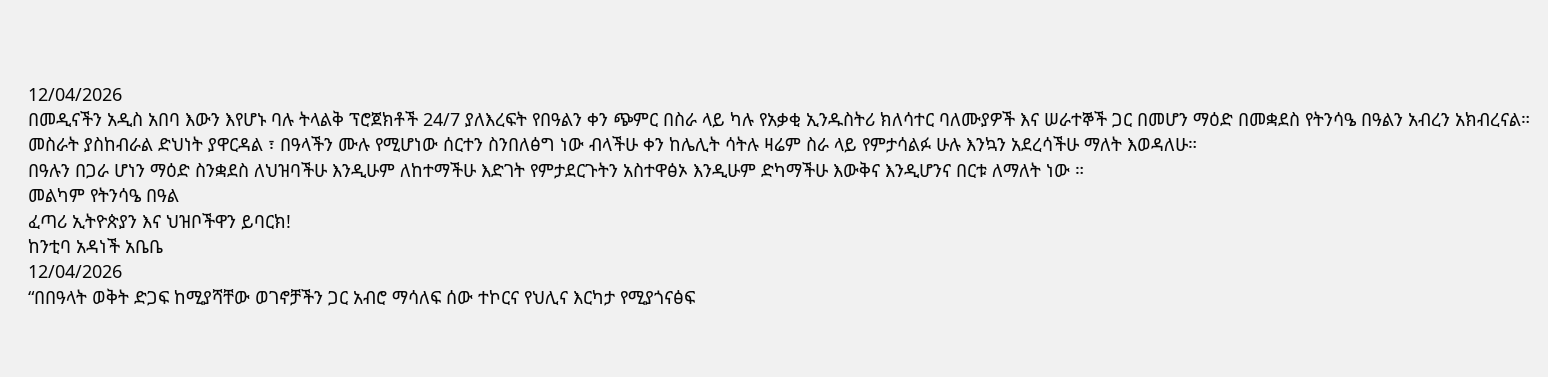12/04/2026
በመዲናችን አዲስ አበባ እውን እየሆኑ ባሉ ትላልቅ ፕሮጀክቶች 24/7 ያለእረፍት የበዓልን ቀን ጭምር በስራ ላይ ካሉ የአቃቂ ኢንዱስትሪ ክለሳተር ባለሙያዎች እና ሠራተኞች ጋር በመሆን ማዕድ በመቋደስ የትንሳዔ በዓልን አብረን አክብረናል።
መስራት ያስከብራል ድህነት ያዋርዳል ፣ በዓላችን ሙሉ የሚሆነው ሰርተን ስንበለፅግ ነው ብላችሁ ቀን ከሌሊት ሳትሉ ዛሬም ስራ ላይ የምታሳልፉ ሁሉ እንኳን አደረሳችሁ ማለት እወዳለሁ።
በዓሉን በጋራ ሆነን ማዕድ ስንቋደስ ለህዝባችሁ እንዲሁም ለከተማችሁ እድገት የምታደርጉትን አስተዋፅኦ እንዲሁም ድካማችሁ እውቅና እንዲሆንና በርቱ ለማለት ነው ።
መልካም የትንሳዔ በዓል
ፈጣሪ ኢትዮጵያን እና ህዝቦችዋን ይባርክ!
ከንቲባ አዳነች አቤቤ
12/04/2026
“በበዓላት ወቅት ድጋፍ ከሚያሻቸው ወገኖቻችን ጋር አብሮ ማሳለፍ ሰው ተኮርና የህሊና እርካታ የሚያጎናፅፍ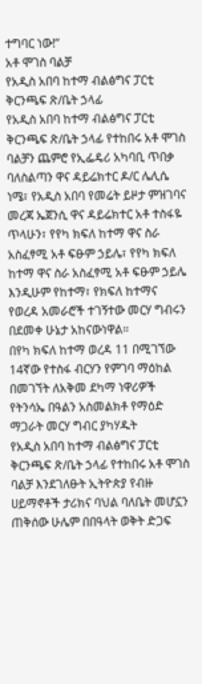ተግባር ነው!”
አቶ ሞገስ ባልቻ
የአዲስ አበባ ከተማ ብልፅግና ፓርቲ ቅርንጫፍ ጽ/ቤት ኃላፊ
የአዲስ አበባ ከተማ ብልፅግና ፓርቲ ቅርንጫፍ ጽ/ቤት ኃላፊ የተከበሩ አቶ ሞገስ ባልቻን ጨምሮ የኢፌዴሪ አካባቢ ጥበቃ ባለስልጣን ዋና ዳይሬክተር ዶ/ር ሌሊሴ ነሜ፣ የአዲስ አበባ የመሬት ይዞታ ምዝገባና መረጃ ኤጀንሲ ዋና ዳይሬክተር አቶ ተስፋዬ ጥላሁን፣ የየካ ክፍለ ከተማ ዋና ስራ አስፈፃሚ አቶ ፍፁም ኃይሌ፣ የየካ ክፍለ ከተማ ዋና ስራ አስፈፃሚ አቶ ፍፁም ኃይሌ እንዲሁም የከተማ፣ የክፍለ ከተማና የወረዳ አመራሮች ተገኝተው መርሃ ግብሩን በደመቀ ሁኔታ አከናውነዋል።
በየካ ክፍለ ከተማ ወረዳ 11 በሚገኘው 14ኛው የተስፋ ብርሃን የምገባ ማዕከል በመገኘት ለአቅመ ደካማ ነዋሪዎች የትንሳኤ በዓልን አስመልክቶ የማዕድ ማጋራት መርሃ ግብር ያካሃዱት
የአዲስ አበባ ከተማ ብልፅግና ፓርቲ ቅርንጫፍ ጽ/ቤት ኃላፊ የተከበሩ አቶ ሞገስ ባልቻ እንደገለፁት ኢትዮጵያ የብዙ ሀይማኖቶች ታሪክና ባህል ባለቤት መሆኗን ጠቅሰው ሁሌም በበዓላት ወቅት ድጋፍ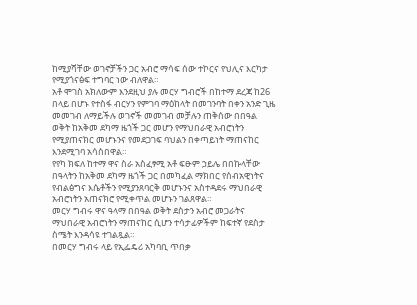ከሚያሻቸው ወገኖቻችን ጋር አብሮ ማሳፍ ሰው ተኮርና የህሊና እርካታ የሚያጎናፅፍ ተግባር ነው ብለዋል።
አቶ ሞገስ አክለውም እንደዚህ ያሉ መርሃ ግብሮች በከተማ ደረጃ ከ26 በላይ በሆኑ የተስፋ ብርሃን የምገባ ማዕከላት በመገንባት በቀን አንድ ጊዜ መመገብ ለማይችሉ ወገኖች መመገብ መቻሉን ጠቅሰው በበዓል ወቅት ከአቅመ ደካማ ዜጎች ጋር መሆን የማህበራዊ አብሮነትን የሚያጠናክር መሆኑንና የመደጋገፍ ባህልን በቀጣይነት ማጠናከር እንደሚገባ አሳስበዋል።
የየካ ክፍለ ከተማ ዋና ስራ አስፈፃሚ አቶ ፍፁም ኃይሌ በበኩላቸው በዓላትን ከአቅመ ደካማ ዜጎች ጋር በመካፈል ማክበር የሰብአዊነትና የብልፅግና እሴቶችን የሚያንጸባርቅ መሆኑንና አስተዳደሩ ማህበራዊ አብሮነትን አጠናክሮ የሚቀጥል መሆኑን ገልጸዋል።
መርሃ ግብሩ ዋና ዓላማ በበዓል ወቅት ደስታን አብሮ መጋራትና ማህበራዊ አብሮነትን ማጠናከር ሲሆን ተሳታፊዎችም ከፍተኛ የደስታ ስሜት እንዳሳዩ ተገልጿል።
በመርሃ ግብሩ ላይ የኢፌዴሪ አካባቢ ጥበቃ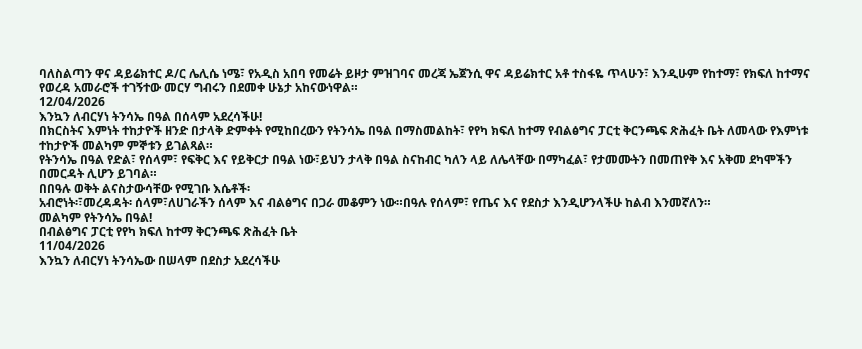ባለስልጣን ዋና ዳይሬክተር ዶ/ር ሌሊሴ ነሜ፣ የአዲስ አበባ የመሬት ይዞታ ምዝገባና መረጃ ኤጀንሲ ዋና ዳይሬክተር አቶ ተስፋዬ ጥላሁን፣ እንዲሁም የከተማ፣ የክፍለ ከተማና የወረዳ አመራሮች ተገኝተው መርሃ ግብሩን በደመቀ ሁኔታ አከናውነዋል።
12/04/2026
እንኳን ለብርሃነ ትንሳኤ በዓል በሰላም አደረሳችሁ!
በክርስትና እምነት ተከታዮች ዘንድ በታላቅ ድምቀት የሚከበረውን የትንሳኤ በዓል በማስመልከት፣ የየካ ክፍለ ከተማ የብልፅግና ፓርቲ ቅርንጫፍ ጽሕፈት ቤት ለመላው የእምነቱ ተከታዮች መልካም ምኞቱን ይገልጻል።
የትንሳኤ በዓል የድል፣ የሰላም፣ የፍቅር እና የይቅርታ በዓል ነው፣ይህን ታላቅ በዓል ስናከብር ካለን ላይ ለሌላቸው በማካፈል፣ የታመሙትን በመጠየቅ እና አቅመ ደካሞችን በመርዳት ሊሆን ይገባል።
በበዓሉ ወቅት ልናስታውሳቸው የሚገቡ እሴቶች፡
አብሮነት፡፣መረዳዳት፡ ሰላም፣ለሀገራችን ሰላም እና ብልፅግና በጋራ መቆምን ነው።በዓሉ የሰላም፣ የጤና እና የደስታ እንዲሆንላችሁ ከልብ እንመኛለን።
መልካም የትንሳኤ በዓል!
በብልፅግና ፓርቲ የየካ ክፍለ ከተማ ቅርንጫፍ ጽሕፈት ቤት
11/04/2026
እንኳን ለብርሃነ ትንሳኤው በሠላም በደስታ አደረሳችሁ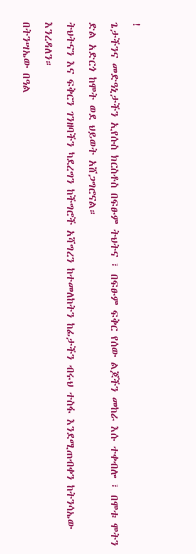!
ጌታችንና መድዓኒታችን ኢየሱስ ክርስቶስ በፍፁም ትህትና ፣ በፍፁም ፍቅር የሰው ልጆችን መከራ እሱ ተቀብሎ ፣ በሞቱ ሞትን ድል አድርጎ ከሞት ወደ ህይወት አሸጋግሮናል።
ትህትናን እና ፍቅርን ገንዘባችን ካደረግን ከችግሮች አሻግረን ከተመለከትን ከፊታችን ብሩህ ተስፋ እንደሚጠብቀን ከትንሳኤው እንረዳለን።
በትንሣኤው በዓል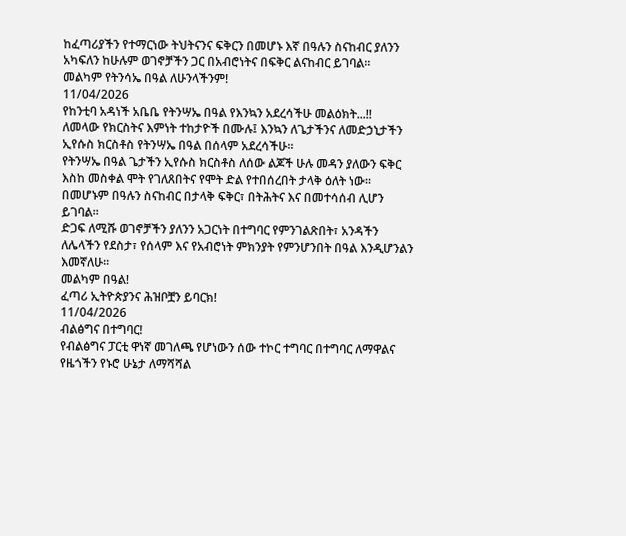ከፈጣሪያችን የተማርነው ትህትናንና ፍቅርን በመሆኑ እኛ በዓሉን ስናከብር ያለንን አካፍለን ከሁሉም ወገኖቻችን ጋር በአብሮነትና በፍቅር ልናከብር ይገባል።
መልካም የትንሳኤ በዓል ለሁንላችንም!
11/04/2026
የከንቲባ አዳነች አቤቤ የትንሣኤ በዓል የእንኳን አደረሳችሁ መልዕክት...!!
ለመላው የክርስትና እምነት ተከታዮች በሙሉ፤ እንኳን ለጌታችንና ለመድኃኒታችን ኢየሱስ ክርስቶስ የትንሣኤ በዓል በሰላም አደረሳችሁ።
የትንሣኤ በዓል ጌታችን ኢየሱስ ክርስቶስ ለሰው ልጆች ሁሉ መዳን ያለውን ፍቅር እስከ መስቀል ሞት የገለጸበትና የሞት ድል የተበሰረበት ታላቅ ዕለት ነው። በመሆኑም በዓሉን ስናከብር በታላቅ ፍቅር፣ በትሕትና እና በመተሳሰብ ሊሆን ይገባል።
ድጋፍ ለሚሹ ወገኖቻችን ያለንን አጋርነት በተግባር የምንገልጽበት፣ አንዳችን ለሌላችን የደስታ፣ የሰላም እና የአብሮነት ምክንያት የምንሆንበት በዓል እንዲሆንልን እመኛለሁ።
መልካም በዓል!
ፈጣሪ ኢትዮጵያንና ሕዝቦቿን ይባርክ!
11/04/2026
ብልፅግና በተግባር!
የብልፅግና ፓርቲ ዋነኛ መገለጫ የሆነውን ሰው ተኮር ተግባር በተግባር ለማዋልና የዜጎችን የኑሮ ሁኔታ ለማሻሻል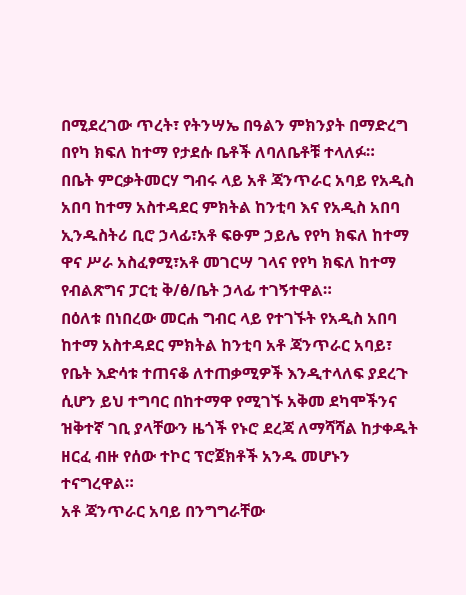በሚደረገው ጥረት፣ የትንሣኤ በዓልን ምክንያት በማድረግ በየካ ክፍለ ከተማ የታደሱ ቤቶች ለባለቤቶቹ ተላለፉ።
በቤት ምርቃትመርሃ ግብሩ ላይ አቶ ጃንጥራር አባይ የአዲስ አበባ ከተማ አስተዳደር ምክትል ከንቲባ እና የአዲስ አበባ ኢንዱስትሪ ቢሮ ኃላፊ፣አቶ ፍፁም ኃይሌ የየካ ክፍለ ከተማ ዋና ሥራ አስፈፃሚ፣አቶ መገርሣ ገላና የየካ ክፍለ ከተማ የብልጽግና ፓርቲ ቅ/ፅ/ቤት ኃላፊ ተገኝተዋል።
በዕለቱ በነበረው መርሐ ግብር ላይ የተገኙት የአዲስ አበባ ከተማ አስተዳደር ምክትል ከንቲባ አቶ ጃንጥራር አባይ፣ የቤት እድሳቱ ተጠናቆ ለተጠቃሚዎች እንዲተላለፍ ያደረጉ ሲሆን ይህ ተግባር በከተማዋ የሚገኙ አቅመ ደካሞችንና ዝቅተኛ ገቢ ያላቸውን ዜጎች የኑሮ ደረጃ ለማሻሻል ከታቀዱት ዘርፈ ብዙ የሰው ተኮር ፕሮጀክቶች አንዱ መሆኑን ተናግረዋል።
አቶ ጃንጥራር አባይ በንግግራቸው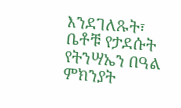እንደገለጹት፣ ቤቶቹ የታደሱት የትንሣኤን በዓል ምክንያት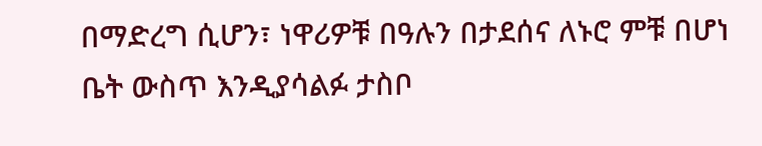በማድረግ ሲሆን፣ ነዋሪዎቹ በዓሉን በታደሰና ለኑሮ ምቹ በሆነ ቤት ውስጥ እንዲያሳልፉ ታስቦ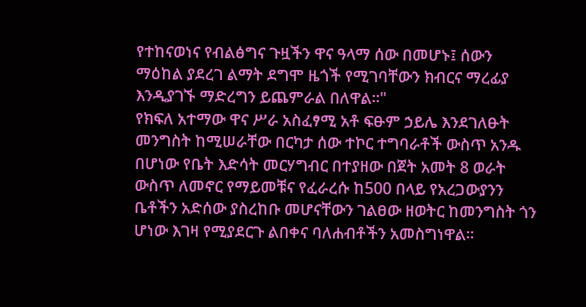የተከናወነና የብልፅግና ጉዟችን ዋና ዓላማ ሰው በመሆኑ፤ ሰውን ማዕከል ያደረገ ልማት ደግሞ ዜጎች የሚገባቸውን ክብርና ማረፊያ እንዲያገኙ ማድረግን ይጨምራል በለዋል።"
የክፍለ አተማው ዋና ሥራ አስፈፃሚ አቶ ፍፁም ኃይሌ እንደገለፁት መንግስት ከሚሠራቸው በርካታ ሰው ተኮር ተግባራቶች ውስጥ አንዱ በሆነው የቤት እድሳት መርሃግብር በተያዘው በጀት አመት 8 ወራት ውስጥ ለመኖር የማይመቹና የፈራረሱ ከ500 በላይ የአረጋውያንን ቤቶችን አድሰው ያስረከቡ መሆናቸውን ገልፀው ዘወትር ከመንግስት ጎን ሆነው እገዛ የሚያደርጉ ልበቀና ባለሐብቶችን አመስግነዋል።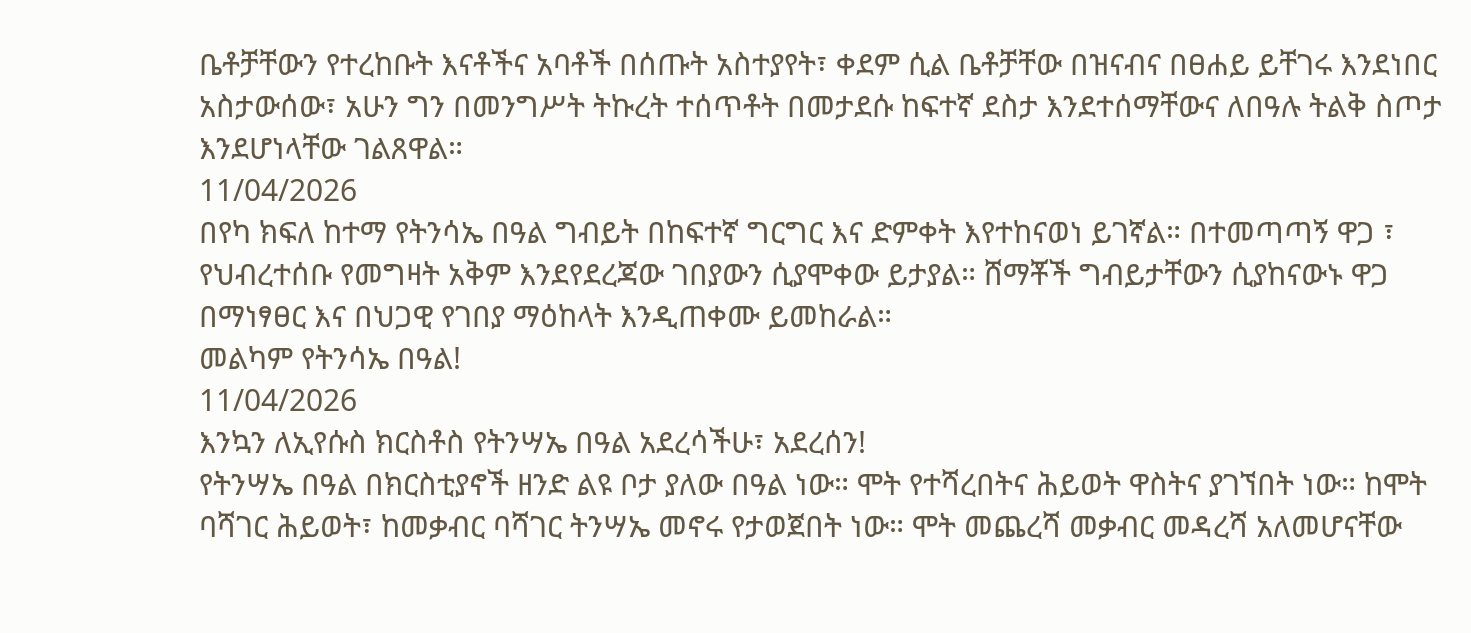ቤቶቻቸውን የተረከቡት እናቶችና አባቶች በሰጡት አስተያየት፣ ቀደም ሲል ቤቶቻቸው በዝናብና በፀሐይ ይቸገሩ እንደነበር አስታውሰው፣ አሁን ግን በመንግሥት ትኩረት ተሰጥቶት በመታደሱ ከፍተኛ ደስታ እንደተሰማቸውና ለበዓሉ ትልቅ ስጦታ እንደሆነላቸው ገልጸዋል።
11/04/2026
በየካ ክፍለ ከተማ የትንሳኤ በዓል ግብይት በከፍተኛ ግርግር እና ድምቀት እየተከናወነ ይገኛል። በተመጣጣኝ ዋጋ ፣ የህብረተሰቡ የመግዛት አቅም እንደየደረጃው ገበያውን ሲያሞቀው ይታያል። ሸማቾች ግብይታቸውን ሲያከናውኑ ዋጋ በማነፃፀር እና በህጋዊ የገበያ ማዕከላት እንዲጠቀሙ ይመከራል።
መልካም የትንሳኤ በዓል!
11/04/2026
እንኳን ለኢየሱስ ክርስቶስ የትንሣኤ በዓል አደረሳችሁ፣ አደረሰን!
የትንሣኤ በዓል በክርስቲያኖች ዘንድ ልዩ ቦታ ያለው በዓል ነው። ሞት የተሻረበትና ሕይወት ዋስትና ያገኘበት ነው። ከሞት ባሻገር ሕይወት፣ ከመቃብር ባሻገር ትንሣኤ መኖሩ የታወጀበት ነው። ሞት መጨረሻ መቃብር መዳረሻ አለመሆናቸው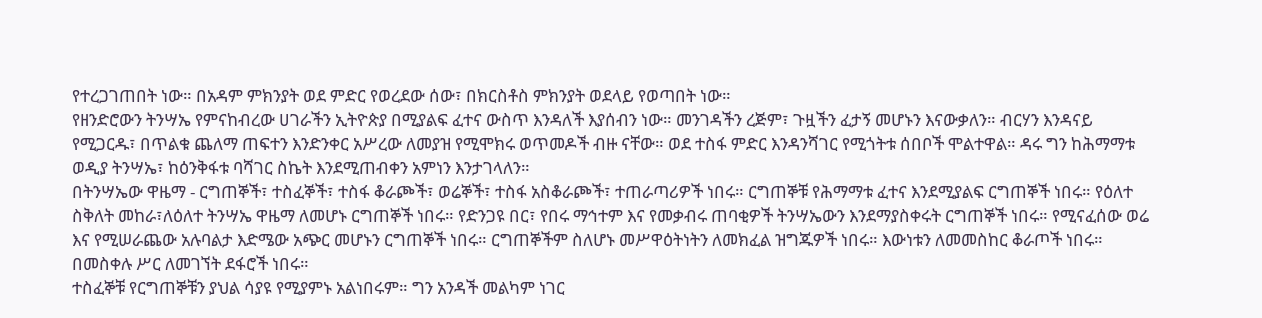የተረጋገጠበት ነው። በአዳም ምክንያት ወደ ምድር የወረደው ሰው፣ በክርስቶስ ምክንያት ወደላይ የወጣበት ነው።
የዘንድሮውን ትንሣኤ የምናከብረው ሀገራችን ኢትዮጵያ በሚያልፍ ፈተና ውስጥ እንዳለች እያሰብን ነው። መንገዳችን ረጅም፣ ጉዟችን ፈታኝ መሆኑን እናውቃለን። ብርሃን እንዳናይ የሚጋርዱ፣ በጥልቁ ጨለማ ጠፍተን እንድንቀር አሥረው ለመያዝ የሚሞክሩ ወጥመዶች ብዙ ናቸው። ወደ ተስፋ ምድር እንዳንሻገር የሚጎትቱ ሰበቦች ሞልተዋል። ዳሩ ግን ከሕማማቱ ወዲያ ትንሣኤ፣ ከዕንቅፋቱ ባሻገር ስኬት እንደሚጠብቀን አምነን እንታገላለን።
በትንሣኤው ዋዜማ - ርግጠኞች፣ ተስፈኞች፣ ተስፋ ቆራጮች፣ ወሬኞች፣ ተስፋ አስቆራጮች፣ ተጠራጣሪዎች ነበሩ። ርግጠኞቹ የሕማማቱ ፈተና እንደሚያልፍ ርግጠኞች ነበሩ። የዕለተ ስቅለት መከራ፣ለዕለተ ትንሣኤ ዋዜማ ለመሆኑ ርግጠኞች ነበሩ። የድንጋዩ በር፣ የበሩ ማኅተም እና የመቃብሩ ጠባቂዎች ትንሣኤውን እንደማያስቀሩት ርግጠኞች ነበሩ። የሚናፈሰው ወሬ እና የሚሠራጨው አሉባልታ እድሜው አጭር መሆኑን ርግጠኞች ነበሩ። ርግጠኞችም ስለሆኑ መሥዋዕትነትን ለመክፈል ዝግጁዎች ነበሩ። እውነቱን ለመመስከር ቆራጦች ነበሩ። በመስቀሉ ሥር ለመገኘት ደፋሮች ነበሩ።
ተስፈኞቹ የርግጠኞቹን ያህል ሳያዩ የሚያምኑ አልነበሩም። ግን አንዳች መልካም ነገር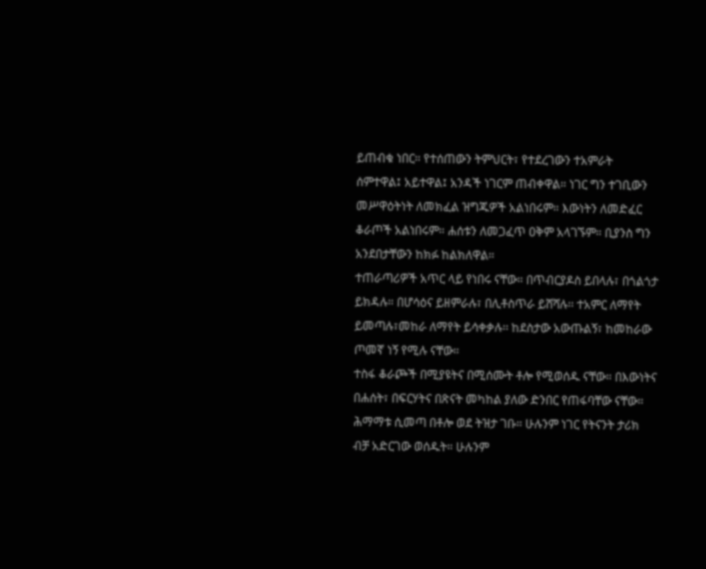ይጠብቁ ነበር። የተሰጠውን ትምህርት፣ የተደረገውን ተአምራት ሰምተዋል፤ አይተዋል፤ አንዳች ነገርም ጠብቀዋል። ነገር ግን ተገቢውን መሥዋዕትነት ለመክፈል ዝግጁዎች አልነበሩም። እውነትን ለመድፈር ቆራጦች አልነበሩም። ሐሰቱን ለመጋፈጥ ዐቅም አላገኙም። ቢያንስ ግን አንደበታቸውን ከክፉ ከልክለዋል።
ተጠራጣሪዎች አጥር ላይ የነበሩ ናቸው። በጥብርያዶስ ይበላሉ፣ በጎልጎታ ይክዳሉ። በሆሳዕና ይዘምራሉ፣ በሊቶስጥራ ይሸሻሉ፡፡ ተአምር ለማየት ይመጣሉ፣መከራ ለማየት ይሳቀቃሉ፡፡ ከደስታው አውጡልኝ፣ ከመከራው ጦመኛ ነኝ የሚሉ ናቸው።
ተስፋ ቆራጮች በሚያዩትና በሚሰሙት ቶሎ የሚወሰዱ ናቸው። በእውነትና በሐሰት፣ በፍርሃትና በጽናት መካከል ያለው ድንበር የጠፋባቸው ናቸው። ሕማማቱ ሲመጣ በቶሎ ወደ ትዝታ ገቡ። ሁሉንም ነገር የትናንት ታሪክ ብቻ አድርገው ወሰዱት። ሁሉንም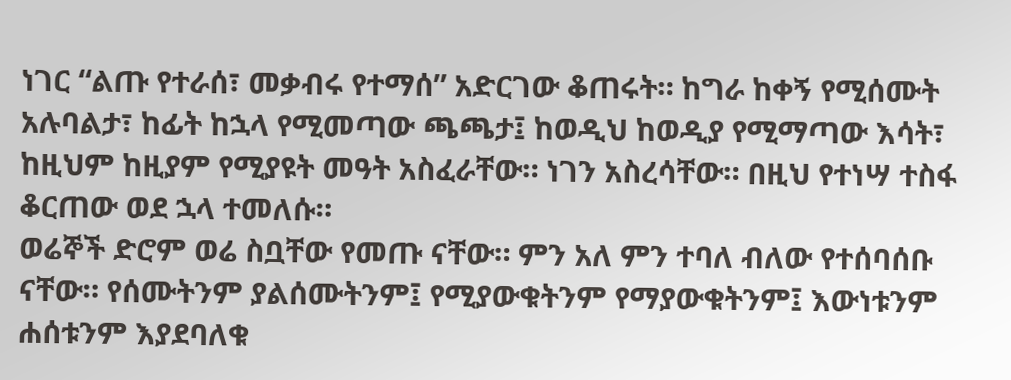ነገር “ልጡ የተራሰ፣ መቃብሩ የተማሰ” አድርገው ቆጠሩት። ከግራ ከቀኝ የሚሰሙት አሉባልታ፣ ከፊት ከኋላ የሚመጣው ጫጫታ፤ ከወዲህ ከወዲያ የሚማጣው እሳት፣ ከዚህም ከዚያም የሚያዩት መዓት አስፈራቸው። ነገን አስረሳቸው። በዚህ የተነሣ ተስፋ ቆርጠው ወደ ኋላ ተመለሱ።
ወሬኞች ድሮም ወሬ ስቧቸው የመጡ ናቸው። ምን አለ ምን ተባለ ብለው የተሰባሰቡ ናቸው። የሰሙትንም ያልሰሙትንም፤ የሚያውቁትንም የማያውቁትንም፤ እውነቱንም ሐሰቱንም እያደባለቁ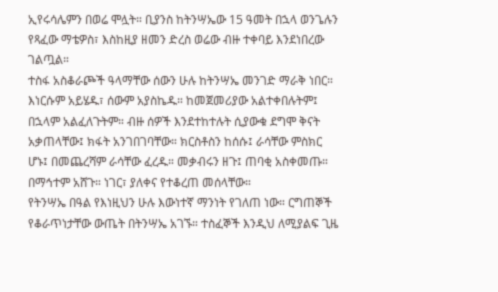ኢየሩሳሌምን በወሬ ሞሏት። ቢያንስ ከትንሣኤው 15 ዓመት በኋላ ወንጌሉን የጻፈው ማቴዎስ፣ እስከዚያ ዘመን ድረስ ወሬው ብዙ ተቀባይ እንደነበረው ገልጧል።
ተስፋ አስቆራጮች ዓላማቸው ሰውን ሁሉ ከትንሣኤ መንገድ ማራቅ ነበር። እነርሱም አይሄዱ፣ ሰውም አያስኬዱ። ከመጀመሪያው አልተቀበሉትም፤ በኋላም አልፈለጉትም። ብዙ ሰዎች እንደተከተሉት ሲያውቁ ደግሞ ቅናት አቃጠላቸው፤ ክፋት አንገበገባቸው። ክርስቶስን ከሰሱ፤ ራሳቸው ምስክር ሆኑ፤ በመጨረሻም ራሳቸው ፈረዱ። መቃብሩን ዘጉ፤ ጠባቂ አስቀመጡ። በማኅተም አሸጉ። ነገር፣ ያለቀና የተቆረጠ መሰላቸው።
የትንሣኤ በዓል የእነዚህን ሁሉ እውነተኛ ማንነት የገለጠ ነው። ርግጠኞች የቆራጥነታቸው ውጤት በትንሣኤ አገኙ። ተስፈኞች እንዲህ ለሚያልፍ ጊዜ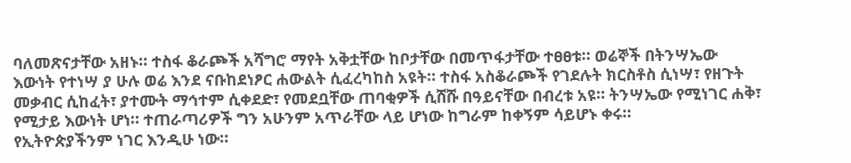ባለመጽናታቸው አዘኑ። ተስፋ ቆራጮች አሻግሮ ማየት አቅቷቸው ከቦታቸው በመጥፋታቸው ተፀፀቱ። ወሬኞች በትንሣኤው እውነት የተነሣ ያ ሁሉ ወሬ እንደ ናቡከደነፆር ሐውልት ሲፈረካከስ አዩት። ተስፋ አስቆራጮች የገደሉት ክርስቶስ ሲነሣ፣ የዘጉት መቃብር ሲከፈት፣ ያተሙት ማኅተም ሲቀደድ፣ የመደቧቸው ጠባቂዎች ሲሸሹ በዓይናቸው በብረቱ አዩ። ትንሣኤው የሚነገር ሐቅ፣ የሚታይ እውነት ሆነ። ተጠራጣሪዎች ግን አሁንም አጥራቸው ላይ ሆነው ከግራም ከቀኝም ሳይሆኑ ቀሩ።
የኢትዮጵያችንም ነገር እንዲሁ ነው።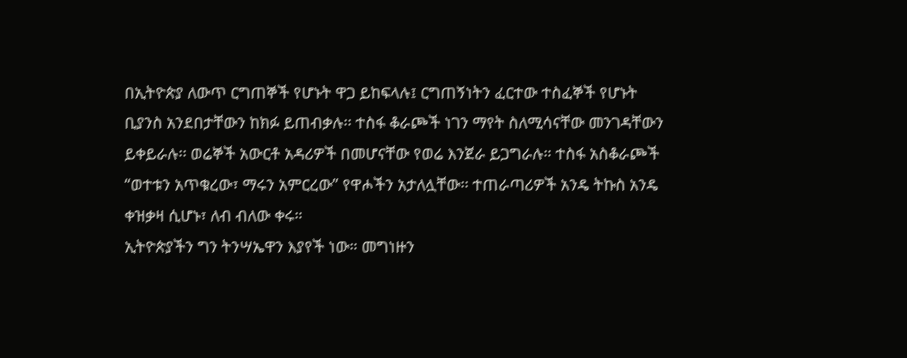በኢትዮጵያ ለውጥ ርግጠኞች የሆኑት ዋጋ ይከፍላሉ፤ ርግጠኝነትን ፈርተው ተስፈኞች የሆኑት ቢያንስ አንደበታቸውን ከክፉ ይጠብቃሉ፡፡ ተስፋ ቆራጮች ነገን ማየት ስለሚሳናቸው መንገዳቸውን ይቀይራሉ፡፡ ወሬኞች አውርቶ አዳሪዎች በመሆናቸው የወሬ እንጀራ ይጋግራሉ። ተስፋ አስቆራጮች “ወተቱን አጥቁረው፣ ማሩን አምርረው” የዋሖችን አታለሏቸው፡፡ ተጠራጣሪዎች አንዴ ትኩስ አንዴ ቀዝቃዛ ሲሆኑ፣ ለብ ብለው ቀሩ።
ኢትዮጵያችን ግን ትንሣኤዋን እያየች ነው። መግነዙን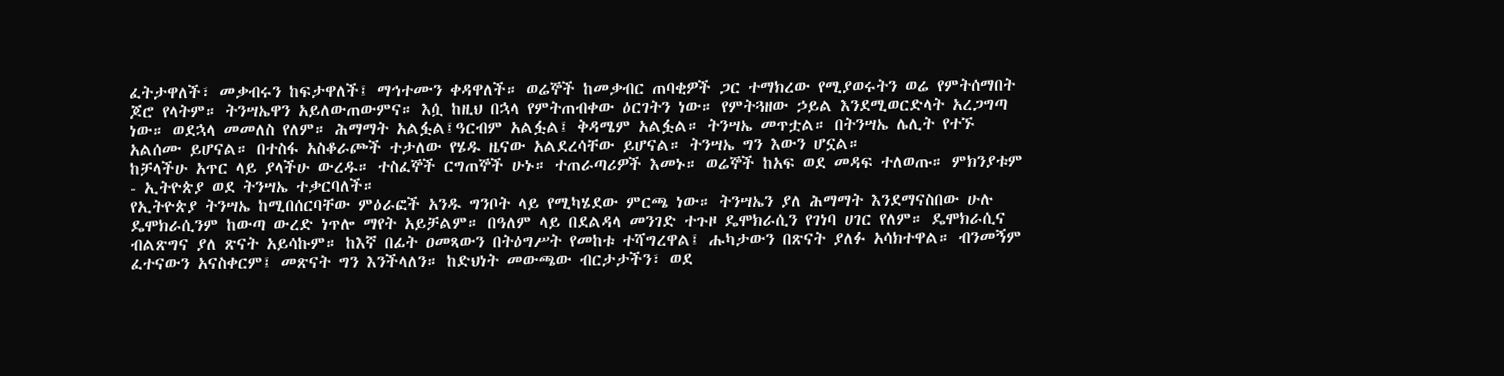ፈትታዋለች፣ መቃብሩን ከፍታዋለች፤ ማኅተሙን ቀዳዋለች። ወሬኞች ከመቃብር ጠባቂዎች ጋር ተማክረው የሚያወሩትን ወሬ የምትሰማበት ጆሮ የላትም። ትንሣኤዋን አይለውጠውምና። እሷ ከዚህ በኋላ የምትጠብቀው ዕርገትን ነው። የምትጓዘው ኃይል እንደሚወርድላት አረጋግጣ ነው። ወደኋላ መመለስ የለም። ሕማማት አልፏል፤ዓርብም አልፏል፤ ቅዳሜም አልፏል። ትንሣኤ መጥቷል። በትንሣኤ ሌሊት የተኙ አልሰሙ ይሆናል። በተስፋ አስቆራጮች ተታለው የሄዱ ዜናው አልደረሳቸው ይሆናል። ትንሣኤ ግን እውን ሆኗል።
ከቻላችሁ አጥር ላይ ያላችሁ ውረዱ። ተስፈኞች ርግጠኞች ሁኑ። ተጠራጣሪዎች እመኑ። ወሬኞች ከአፍ ወደ መዳፍ ተለወጡ። ምክንያቱም - ኢትዮጵያ ወደ ትንሣኤ ተቃርባለች።
የኢትዮጵያ ትንሣኤ ከሚበሰርባቸው ምዕራፎች አንዱ ግንቦት ላይ የሚካሄደው ምርጫ ነው። ትንሣኤን ያለ ሕማማት እንደማናስበው ሁሉ ዴሞክራሲንም ከውጣ ውረድ ነጥሎ ማየት አይቻልም። በዓለም ላይ በደልዳላ መንገድ ተጉዞ ዴሞክራሲን የገነባ ሀገር የለም። ዴሞክራሲና ብልጽግና ያለ ጽናት አይሳኩም። ከእኛ በፊት ዐመጻውን በትዕግሥት የመከቱ ተሻግረዋል፤ ሑካታውን በጽናት ያለፉ አሳክተዋል። ብንመኝም ፈተናውን አናስቀርም፤ መጽናት ግን እንችላለን። ከድህነት መውጫው ብርታታችን፣ ወደ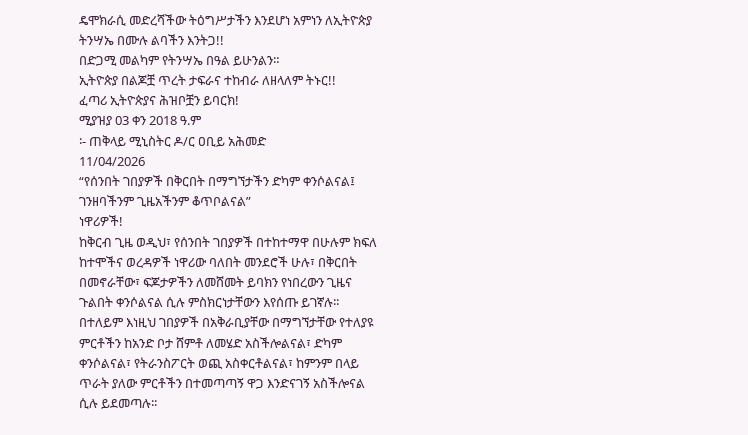ዴሞክራሲ መድረሻችው ትዕግሥታችን እንደሆነ አምነን ለኢትዮጵያ ትንሣኤ በሙሉ ልባችን እንትጋ!!
በድጋሚ መልካም የትንሣኤ በዓል ይሁንልን።
ኢትዮጵያ በልጆቿ ጥረት ታፍራና ተከብራ ለዘላለም ትኑር!!
ፈጣሪ ኢትዮጵያና ሕዝቦቿን ይባርክ!
ሚያዝያ 03 ቀን 2018 ዓ.ም
፡- ጠቅላይ ሚኒስትር ዶ/ር ዐቢይ አሕመድ
11/04/2026
“የሰንበት ገበያዎች በቅርበት በማግኘታችን ድካም ቀንሶልናል፤ ገንዘባችንም ጊዜአችንም ቆጥቦልናል”
ነዋሪዎች!
ከቅርብ ጊዜ ወዲህ፣ የሰንበት ገበያዎች በተከተማዋ በሁሉም ክፍለ ከተሞችና ወረዳዎች ነዋሪው ባለበት መንደሮች ሁሉ፣ በቅርበት በመኖራቸው፣ ፍጆታዎችን ለመሸመት ይባክን የነበረውን ጊዜና ጉልበት ቀንሶልናል ሲሉ ምስክርነታቸውን እየሰጡ ይገኛሉ፡፡
በተለይም እነዚህ ገበያዎች በአቅራቢያቸው በማግኘታቸው የተለያዩ ምርቶችን ከአንድ ቦታ ሸምቶ ለመሄድ አስችሎልናል፣ ድካም ቀንሶልናል፣ የትራንስፖርት ወጪ አስቀርቶልናል፣ ከምንም በላይ ጥራት ያለው ምርቶችን በተመጣጣኝ ዋጋ እንድናገኝ አስችሎናል ሲሉ ይደመጣሉ፡፡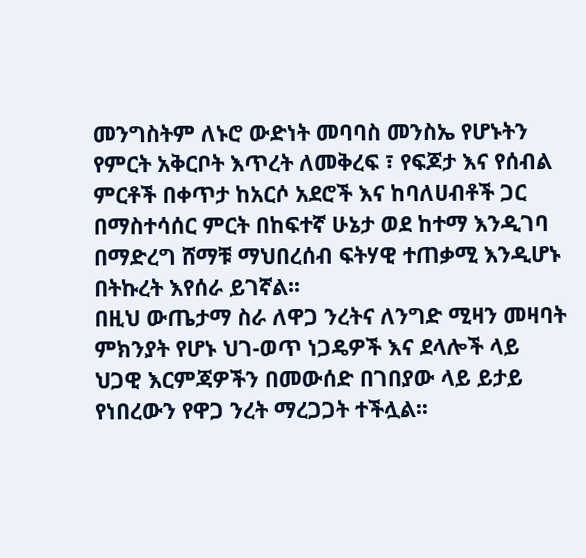መንግስትም ለኑሮ ውድነት መባባስ መንስኤ የሆኑትን የምርት አቅርቦት እጥረት ለመቅረፍ ፣ የፍጆታ እና የሰብል ምርቶች በቀጥታ ከአርሶ አደሮች እና ከባለሀብቶች ጋር በማስተሳሰር ምርት በከፍተኛ ሁኔታ ወደ ከተማ እንዲገባ በማድረግ ሸማቹ ማህበረሰብ ፍትሃዊ ተጠቃሚ እንዲሆኑ በትኩረት እየሰራ ይገኛል፡፡
በዚህ ውጤታማ ስራ ለዋጋ ንረትና ለንግድ ሚዛን መዛባት ምክንያት የሆኑ ህገ-ወጥ ነጋዴዎች እና ደላሎች ላይ ህጋዊ እርምጃዎችን በመውሰድ በገበያው ላይ ይታይ የነበረውን የዋጋ ንረት ማረጋጋት ተችሏል፡፡